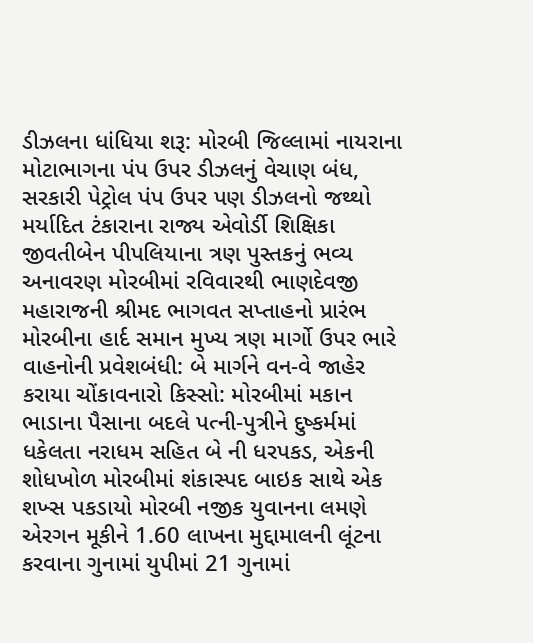ડીઝલના ધાંધિયા શરૂ: મોરબી જિલ્લામાં નાયરાના મોટાભાગના પંપ ઉપર ડીઝલનું વેચાણ બંધ, સરકારી પેટ્રોલ પંપ ઉપર પણ ડીઝલનો જથ્થો મર્યાદિત ટંકારાના રાજ્ય એવોર્ડી શિક્ષિકા જીવતીબેન પીપલિયાના ત્રણ પુસ્તકનું ભવ્ય અનાવરણ મોરબીમાં રવિવારથી ભાણદેવજી મહારાજની શ્રીમદ ભાગવત સપ્તાહનો પ્રારંભ મોરબીના હાર્દ સમાન મુખ્ય ત્રણ માર્ગો ઉપર ભારે વાહનોની પ્રવેશબંધી: બે માર્ગને વન-વે જાહેર કરાયા ચોંકાવનારો કિસ્સો: મોરબીમાં મકાન ભાડાના પૈસાના બદલે પત્ની-પુત્રીને દુષ્કર્મમાં ધકેલતા નરાધમ સહિત બે ની ધરપકડ, એકની શોધખોળ મોરબીમાં શંકાસ્પદ બાઇક સાથે એક શખ્સ પકડાયો મોરબી નજીક યુવાનના લમણે એરગન મૂકીને 1.60 લાખના મુદ્દામાલની લૂંટના કરવાના ગુનામાં યુપીમાં 21 ગુનામાં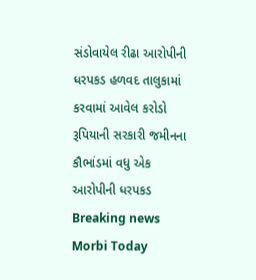સંડોવાયેલ રીઢા આરોપીની ધરપકડ હળવદ તાલુકામાં કરવામાં આવેલ કરોડો રૂપિયાની સરકારી જમીનના કૌભાંડમાં વધુ એક આરોપીની ધરપકડ
Breaking news
Morbi Today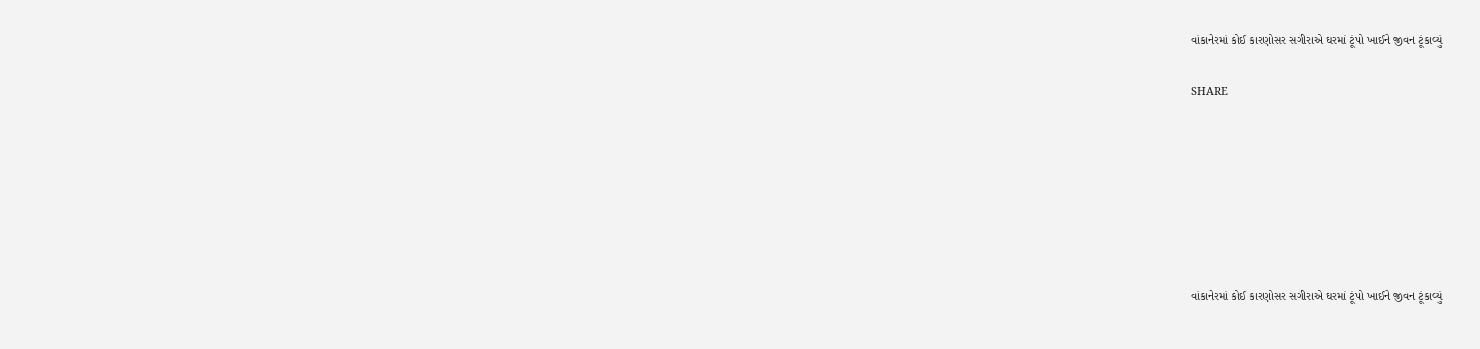વાંકાનેરમાં કોઈ કારણોસર સગીરાએ ઘરમાં ટૂંપો ખાઈને જીવન ટૂંકાવ્યું


SHARE











વાંકાનેરમાં કોઈ કારણોસર સગીરાએ ઘરમાં ટૂંપો ખાઈને જીવન ટૂંકાવ્યું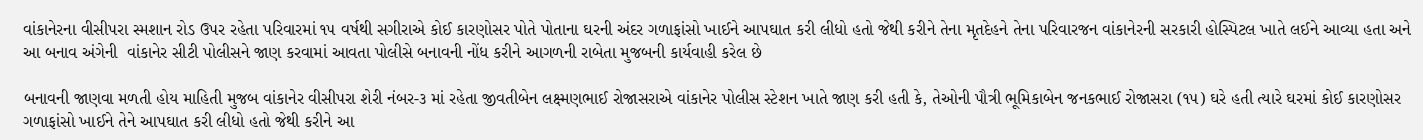વાંકાનેરના વીસીપરા સ્મશાન રોડ ઉપર રહેતા પરિવારમાં ૧૫ વર્ષથી સગીરાએ કોઈ કારણોસર પોતે પોતાના ઘરની અંદર ગળાફાંસો ખાઈને આપઘાત કરી લીધો હતો જેથી કરીને તેના મૃતદેહને તેના પરિવારજન વાંકાનેરની સરકારી હોસ્પિટલ ખાતે લઈને આવ્યા હતા અને આ બનાવ અંગેની  વાંકાનેર સીટી પોલીસને જાણ કરવામાં આવતા પોલીસે બનાવની નોંધ કરીને આગળની રાબેતા મુજબની કાર્યવાહી કરેલ છે

બનાવની જાણવા મળતી હોય માહિતી મુજબ વાંકાનેર વીસીપરા શેરી નંબર-૩ માં રહેતા જીવતીબેન લક્ષ્મણભાઈ રોજાસરાએ વાંકાનેર પોલીસ સ્ટેશન ખાતે જાણ કરી હતી કે, તેઓની પૌત્રી ભૂમિકાબેન જનકભાઈ રોજાસરા (૧૫) ઘરે હતી ત્યારે ઘરમાં કોઈ કારણોસર ગળાફાંસો ખાઈને તેને આપઘાત કરી લીધો હતો જેથી કરીને આ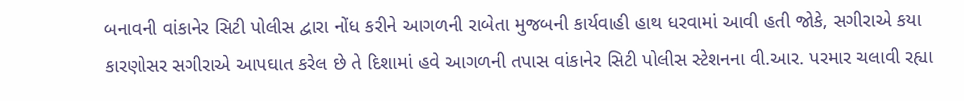બનાવની વાંકાનેર સિટી પોલીસ દ્વારા નોંધ કરીને આગળની રાબેતા મુજબની કાર્યવાહી હાથ ધરવામાં આવી હતી જોકે, સગીરાએ કયા કારણોસર સગીરાએ આપઘાત કરેલ છે તે દિશામાં હવે આગળની તપાસ વાંકાનેર સિટી પોલીસ સ્ટેશનના વી.આર. પરમાર ચલાવી રહ્યા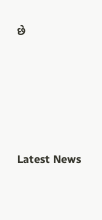છે






Latest News